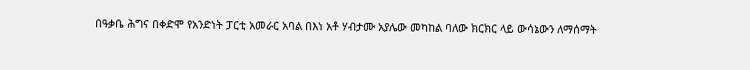በዓቃቤ ሕግና በቀድሞ የአንድነት ፓርቲ አመራር አባል በእነ አቶ ሃብታሙ አያሌው መካከል ባለው ክርክር ላይ ውሳኔውን ለማሰማት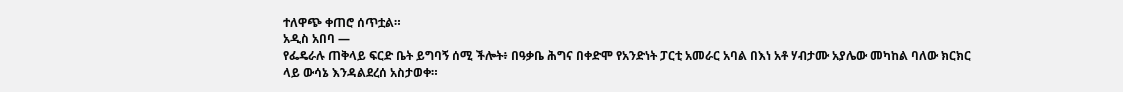ተለዋጭ ቀጠሮ ሰጥቷል።
አዲስ አበባ —
የፌዴራሉ ጠቅላይ ፍርድ ቤት ይግባኝ ሰሚ ችሎት፥ በዓቃቤ ሕግና በቀድሞ የአንድነት ፓርቲ አመራር አባል በእነ አቶ ሃብታሙ አያሌው መካከል ባለው ክርክር ላይ ውሳኔ እንዳልደረሰ አስታወቀ።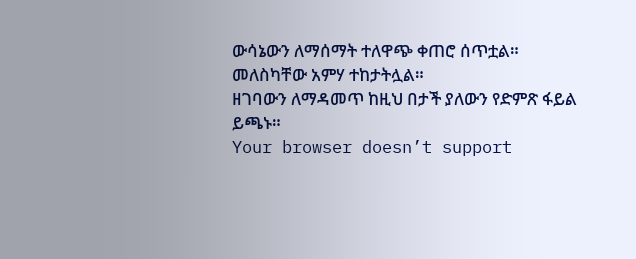ውሳኔውን ለማሰማት ተለዋጭ ቀጠሮ ሰጥቷል። መለስካቸው አምሃ ተከታትሏል።
ዘገባውን ለማዳመጥ ከዚህ በታች ያለውን የድምጽ ፋይል ይጫኑ።
Your browser doesn’t support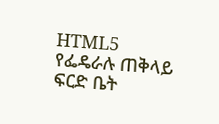HTML5
የፌዴራሉ ጠቅላይ ፍርድ ቤት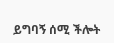ይግባኝ ሰሚ ችሎት